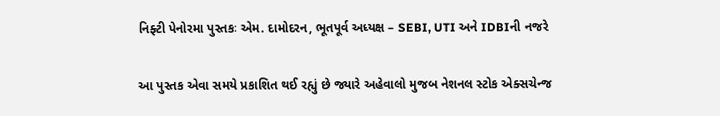નિફ્ટી પેનોરમા પુસ્તકઃ એમ. દામોદરન, ભૂતપૂર્વ અધ્યક્ષ – SEBI, UTI અને IDBIની નજરે

આ પુસ્તક એવા સમયે પ્રકાશિત થઈ રહ્યું છે જ્યારે અહેવાલો મુજબ નેશનલ સ્ટોક એક્સચેન્જ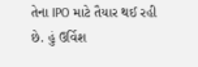તેના IPO માટે તૈયાર થઈ રહી છે. હું ઉર્વિશ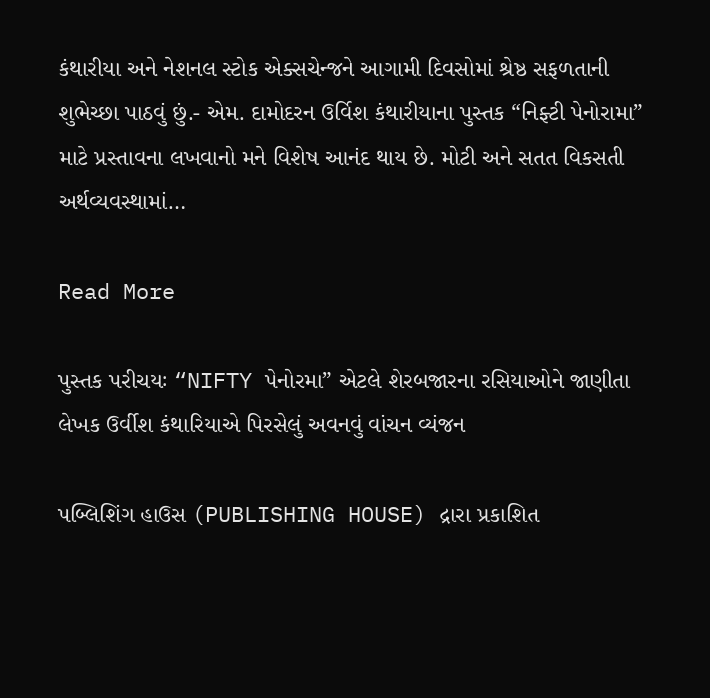કંથારીયા અને નેશનલ સ્ટોક એક્સચેન્જને આગામી દિવસોમાં શ્રેષ્ઠ સફળતાની શુભેચ્છા પાઠવું છું.- એમ. દામોદરન ઉર્વિશ કંથારીયાના પુસ્તક “નિફ્ટી પેનોરામા” માટે પ્રસ્તાવના લખવાનો મને વિશેષ આનંદ થાય છે. મોટી અને સતત વિકસતી અર્થવ્યવસ્થામાં…

Read More

પુસ્તક પરીચયઃ “NIFTY પેનોરમા” એટલે શેરબજારના રસિયાઓને જાણીતા લેખક ઉર્વીશ કંથારિયાએ પિરસેલું અવનવું વાંચન વ્યંજન

પબ્લિશિંગ હાઉસ (PUBLISHING HOUSE) દ્રારા પ્રકાશિત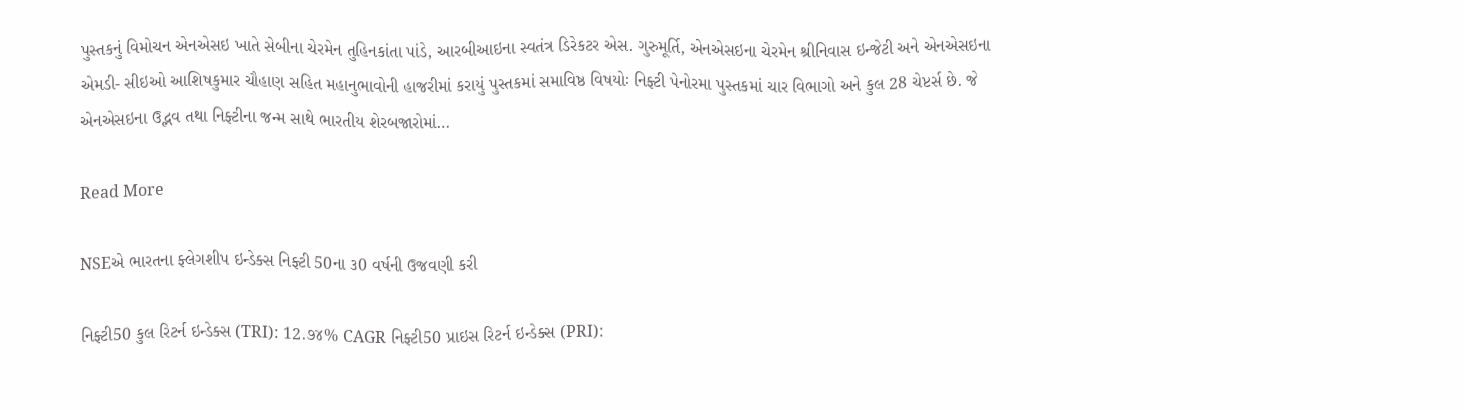પુસ્તકનું વિમોચન એનએસઇ ખાતે સેબીના ચેરમેન તુહિનકાંતા પાંડે, આરબીઆઇના સ્વતંત્ર ડિરેકટર એસ. ગુરુમૂર્તિ, એનએસઇના ચેરમેન શ્રીનિવાસ ઇન્જેટી અને એનએસઇના એમડી- સીઇઓ આશિષકુમાર ચૌહાણ સહિત મહાનુભાવોની હાજરીમાં કરાયું પુસ્તકમાં સમાવિષ્ઠ વિષયોઃ નિફ્ટી પેનોરમા પુસ્તકમાં ચાર વિભાગો અને કુલ 28 ચેપ્ટર્સ છે. જે એનએસઇના ઉદ્ભવ તથા નિફ્ટીના જન્મ સાથે ભારતીય શેરબજારોમાં…

Read More

NSEએ ભારતના ફ્લેગશીપ ઇન્ડેક્સ નિફ્ટી 50ના ૩0 વર્ષની ઉજવણી કરી

નિફ્ટી50 કુલ રિટર્ન ઇન્ડેક્સ (TRI): 12.૭૪% CAGR નિફ્ટી50 પ્રાઇસ રિટર્ન ઇન્ડેક્સ (PRI):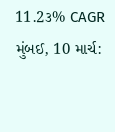11.2૩% CAGR મુંબઈ, 10 માર્ચ: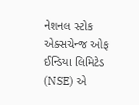નેશનલ સ્ટોક એક્સચેન્જ ઓફ ઈન્ડિયા લિમિટેડ (NSE) એ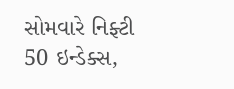સોમવારે નિફ્ટી 50 ઇન્ડેક્સ,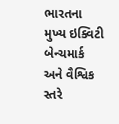ભારતના મુખ્ય ઇક્વિટી બેન્ચમાર્ક અને વૈશ્વિક સ્તરે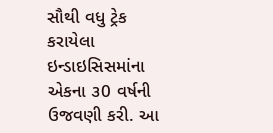સૌથી વધુ ટ્રેક કરાયેલા ઇન્ડાઇસિસમાંના એકના ૩0 વર્ષની ઉજવણી કરી. આ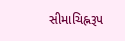સીમાચિહ્નરૂપ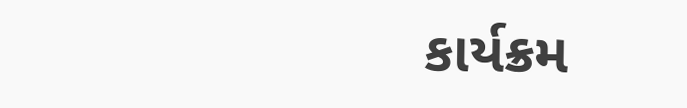કાર્યક્રમ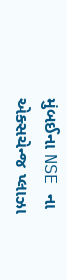મુંબઈના NSE ના એક્સચેન્જ પ્લાઝા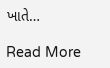ખાતે…

Read More